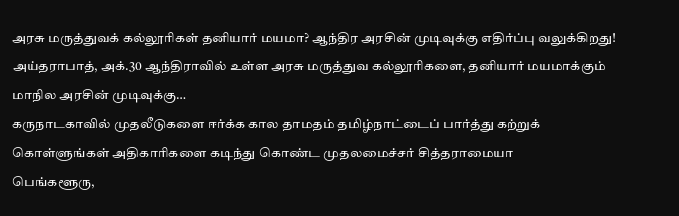அரசு மருத்துவக் கல்லூரிகள் தனியார் மயமா? ஆந்திர அரசின் முடிவுக்கு எதிர்ப்பு வலுக்கிறது!
அய்தராபாத், அக்.30 ஆந்திராவில் உள்ள அரசு மருத்துவ கல்லூரிகளை, தனியார் மயமாக்கும் மாநில அரசின் முடிவுக்கு…
கருநாடகாவில் முதலீடுகளை ஈர்க்க கால தாமதம் தமிழ்நாட்டைப் பார்த்து கற்றுக் கொள்ளுங்கள் அதிகாரிகளை கடிந்து கொண்ட முதலமைச்சர் சித்தராமையா
பெங்களூரு,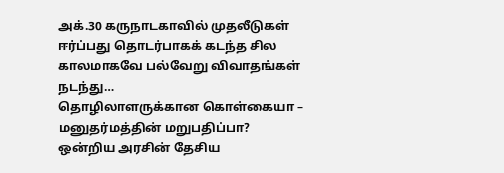அக்.30 கருநாடகாவில் முதலீடுகள் ஈர்ப்பது தொடர்பாகக் கடந்த சில காலமாகவே பல்வேறு விவாதங்கள் நடந்து…
தொழிலாளருக்கான கொள்கையா – மனுதர்மத்தின் மறுபதிப்பா?
ஒன்றிய அரசின் தேசிய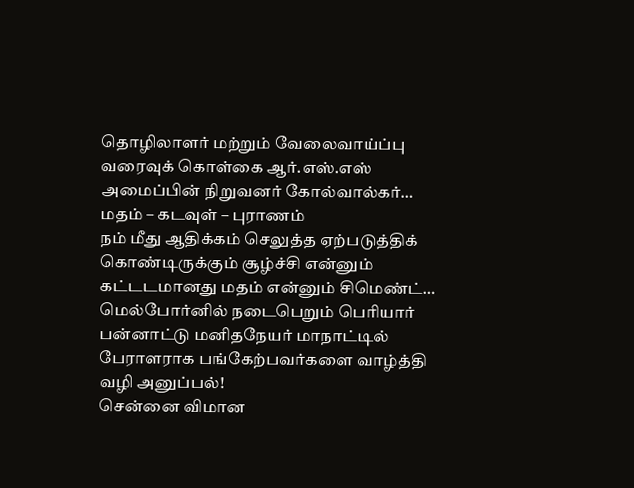தொழிலாளர் மற்றும் வேலைவாய்ப்பு வரைவுக் கொள்கை ஆர்.எஸ்.எஸ் அமைப்பின் நிறுவனர் கோல்வால்கர்…
மதம் – கடவுள் – புராணம்
நம் மீது ஆதிக்கம் செலுத்த ஏற்படுத்திக் கொண்டிருக்கும் சூழ்ச்சி என்னும் கட்டடமானது மதம் என்னும் சிமெண்ட்…
மெல்போர்னில் நடைபெறும் பெரியார் பன்னாட்டு மனிதநேயர் மாநாட்டில் பேராளராக பங்கேற்பவர்களை வாழ்த்தி வழி அனுப்பல்!
சென்னை விமான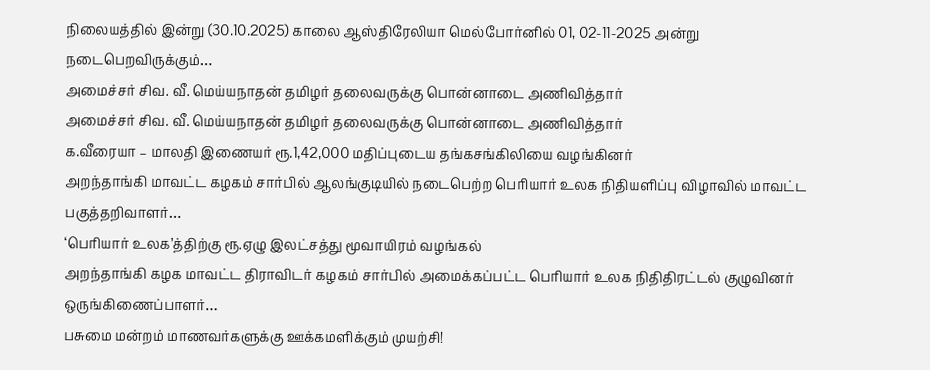நிலையத்தில் இன்று (30.10.2025) காலை ஆஸ்திரேலியா மெல்போர்னில் 01, 02-11-2025 அன்று நடைபெறவிருக்கும்…
அமைச்சர் சிவ. வீ. மெய்யநாதன் தமிழர் தலைவருக்கு பொன்னாடை அணிவித்தார்
அமைச்சர் சிவ. வீ. மெய்யநாதன் தமிழர் தலைவருக்கு பொன்னாடை அணிவித்தார்
க.வீரையா – மாலதி இணையர் ரூ.1,42,000 மதிப்புடைய தங்கசங்கிலியை வழங்கினர்
அறந்தாங்கி மாவட்ட கழகம் சார்பில் ஆலங்குடியில் நடைபெற்ற பெரியார் உலக நிதியளிப்பு விழாவில் மாவட்ட பகுத்தறிவாளர்…
‘பெரியார் உலக’த்திற்கு ரூ.ஏழு இலட்சத்து மூவாயிரம் வழங்கல்
அறந்தாங்கி கழக மாவட்ட திராவிடர் கழகம் சார்பில் அமைக்கப்பட்ட பெரியார் உலக நிதிதிரட்டல் குழுவினர் ஒருங்கிணைப்பாளர்…
பசுமை மன்றம் மாணவர்களுக்கு ஊக்கமளிக்கும் முயற்சி!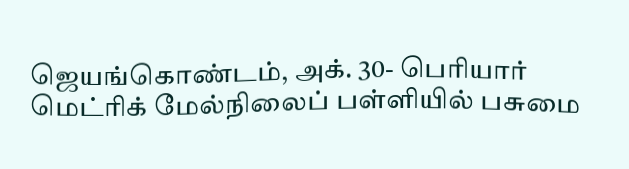ஜெயங்கொண்டம், அக். 30- பெரியார் மெட்ரிக் மேல்நிலைப் பள்ளியில் பசுமை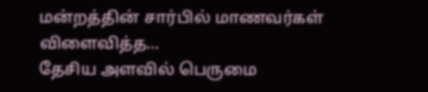மன்றத்தின் சார்பில் மாணவர்கள் விளைவித்த…
தேசிய அளவில் பெருமை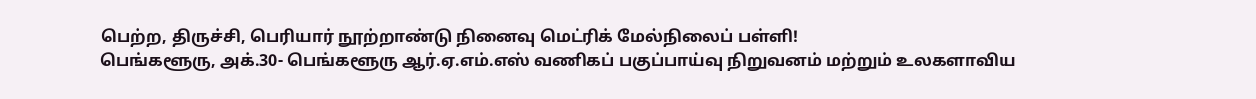பெற்ற, திருச்சி, பெரியார் நூற்றாண்டு நினைவு மெட்ரிக் மேல்நிலைப் பள்ளி!
பெங்களூரு, அக்.30- பெங்களூரு ஆர்.ஏ.எம்.எஸ் வணிகப் பகுப்பாய்வு நிறுவனம் மற்றும் உலகளாவிய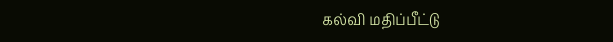கல்வி மதிப்பீட்டு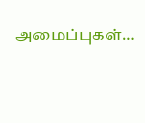அமைப்புகள்…